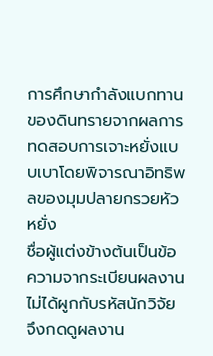การศึกษากำลังแบกทานของดินทรายจากผลการทดสอบการเจาะหยั่งแบบเบาโดยพิจารณาอิทธิพลของมุมปลายกรวยหัวหยั่ง
ชื่อผู้แต่งข้างต้นเป็นข้อความจากระเบียนผลงาน ไม่ได้ผูกกับรหัสนักวิจัย จึงกดดูผลงาน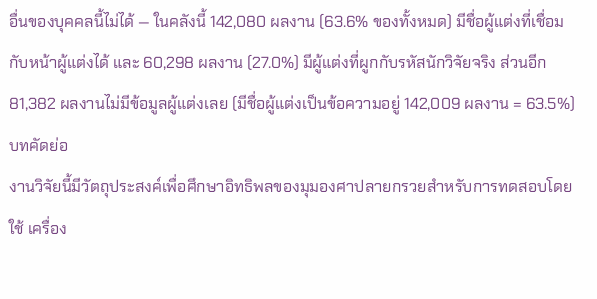อื่นของบุคคลนี้ไม่ได้ — ในคลังนี้ 142,080 ผลงาน (63.6% ของทั้งหมด) มีชื่อผู้แต่งที่เชื่อมกับหน้าผู้แต่งได้ และ 60,298 ผลงาน (27.0%) มีผู้แต่งที่ผูกกับรหัสนักวิจัยจริง ส่วนอีก 81,382 ผลงานไม่มีข้อมูลผู้แต่งเลย (มีชื่อผู้แต่งเป็นข้อความอยู่ 142,009 ผลงาน = 63.5%)
บทคัดย่อ
งานวิจัยนี้มีวัตถุประสงค์เพื่อศึกษาอิทธิพลของมุมองศาปลายกรวยสำหรับการทดสอบโดยใช้ เครื่อง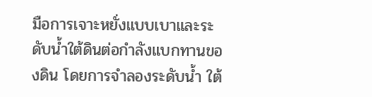มือการเจาะหยั่งแบบเบาและระดับน้ำใต้ดินต่อกำลังแบกทานของดิน โดยการจำลองระดับน้ำ ใต้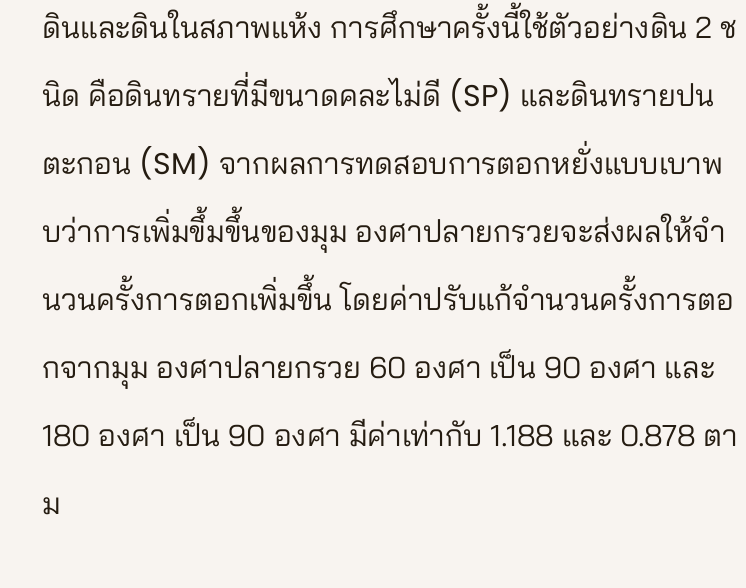ดินและดินในสภาพแห้ง การศึกษาครั้งนี้ใช้ตัวอย่างดิน 2 ชนิด คือดินทรายที่มีขนาดคละไม่ดี (SP) และดินทรายปนตะกอน (SM) จากผลการทดสอบการตอกหยั่งแบบเบาพบว่าการเพิ่มขึ้มขึ้นของมุม องศาปลายกรวยจะส่งผลให้จำนวนครั้งการตอกเพิ่มขึ้น โดยค่าปรับแก้จำนวนครั้งการตอกจากมุม องศาปลายกรวย 60 องศา เป็น 90 องศา และ 180 องศา เป็น 90 องศา มีค่าเท่ากับ 1.188 และ 0.878 ตาม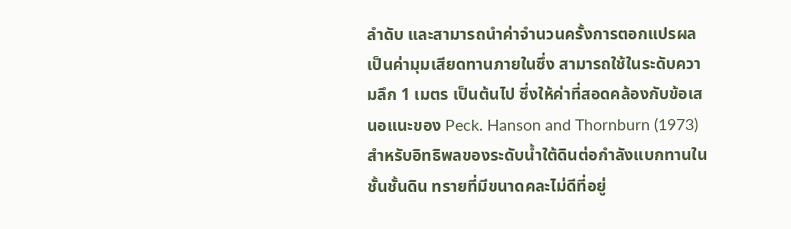ลำดับ และสามารถนำค่าจำนวนครั้งการตอกแปรผลเป็นค่ามุมเสียดทานภายในซึ่ง สามารถใช้ในระดับความลึก 1 เมตร เป็นต้นไป ซึ่งให้ค่าที่สอดคล้องกับข้อเสนอแนะของ Peck. Hanson and Thornburn (1973) สำหรับอิทธิพลของระดับน้ำใต้ดินต่อกำลังแบกทานในชั้นชั้นดิน ทรายที่มีขนาดคละไม่ดีที่อยู่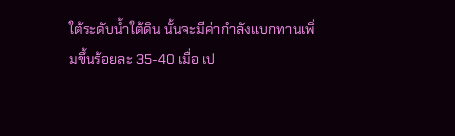ใต้ระดับน้ำใต้ดิน นั้นจะมีค่ากำลังแบกทานเพิ่มขึ้นร้อยละ 35-40 เมื่อ เป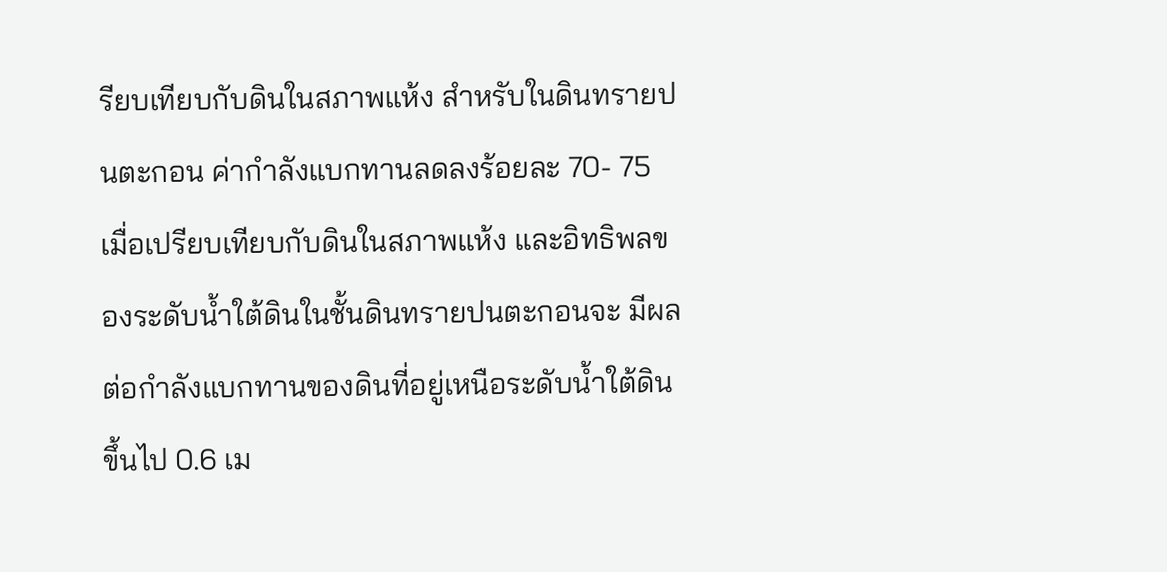รียบเทียบกับดินในสภาพแห้ง สำหรับในดินทรายปนตะกอน ค่ากำลังแบกทานลดลงร้อยละ 70- 75 เมื่อเปรียบเทียบกับดินในสภาพแห้ง และอิทธิพลของระดับน้ำใต้ดินในชั้นดินทรายปนตะกอนจะ มีผลต่อกำลังแบกทานของดินที่อยู่เหนือระดับน้ำใต้ดินขึ้นไป 0.6 เม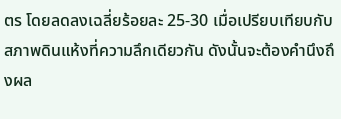ตร โดยลดลงเฉลี่ยร้อยละ 25-30 เมื่อเปรียบเทียบกับสภาพดินแห้งที่ความลึกเดียวกัน ดังนั้นจะต้องคำนึงถึงผล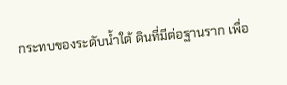กระทบของระดับน้ำใต้ ดินที่มีต่อฐานราก เพื่อ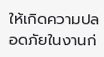ให้เกิดความปลอดภัยในงานก่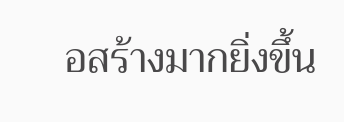อสร้างมากยิ่งขึ้น